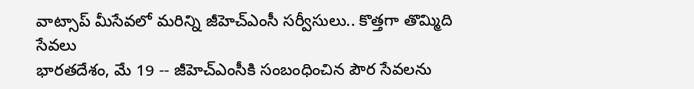వాట్సాప్ మీసేవలో మరిన్ని జీహెచ్ఎంసీ సర్వీసులు.. కొత్తగా తొమ్మిది సేవలు
భారతదేశం, మే 19 -- జీహెచ్ఎంసీకి సంబంధించిన పౌర సేవలను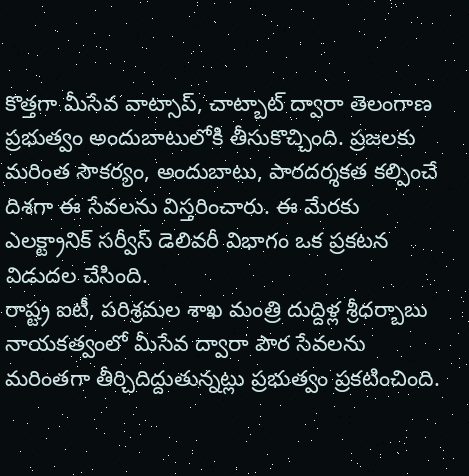కొత్తగా మీసేవ వాట్సాప్, చాట్బాట్ ద్వారా తెలంగాణ ప్రభుత్వం అందుబాటులోకి తీసుకొచ్చింది. ప్రజలకు మరింత సౌకర్యం, అందుబాటు, పారదర్శకత కల్పించే దిశగా ఈ సేవలను విస్తరించారు. ఈ మేరకు ఎలక్ట్రానిక్ సర్వీస్ డెలివరీ విభాగం ఒక ప్రకటన విడుదల చేసింది.
రాష్ట్ర ఐటీ, పరిశ్రమల శాఖ మంత్రి దుద్దిళ్ల శ్రీధర్బాబు నాయకత్వంలో మీసేవ ద్వారా పౌర సేవలను మరింతగా తీర్చిదిద్దుతున్నట్లు ప్రభుత్వం ప్రకటించింది.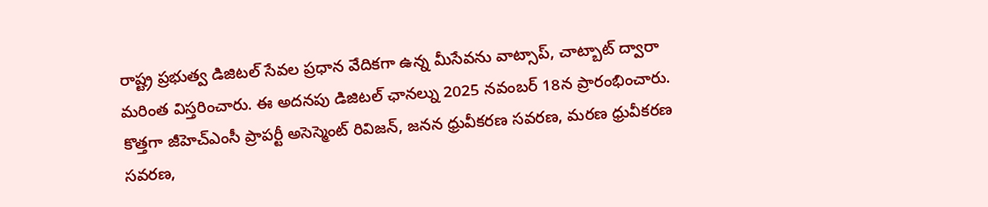రాష్ట్ర ప్రభుత్వ డిజిటల్ సేవల ప్రధాన వేదికగా ఉన్న మీసేవను వాట్సాప్, చాట్బాట్ ద్వారా మరింత విస్తరించారు. ఈ అదనపు డిజిటల్ ఛానల్ను 2025 నవంబర్ 18న ప్రారంభించారు.
కొత్తగా జీహెచ్ఎంసీ ప్రాపర్టీ అసెస్మెంట్ రివిజన్, జనన ధ్రువీకరణ సవరణ, మరణ ధ్రువీకరణ సవరణ,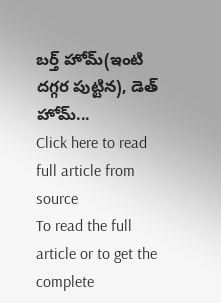బర్త్ హోమ్(ఇంటి దగ్గర పుట్టిన), డెత్ హోమ్...
Click here to read full article from source
To read the full article or to get the complete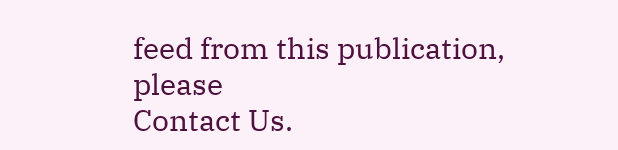feed from this publication, please
Contact Us.